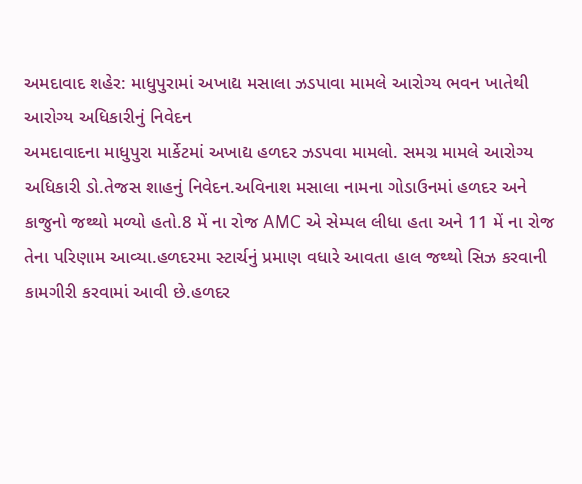અમદાવાદ શહેર: માધુપુરામાં અખાદ્ય મસાલા ઝડપાવા મામલે આરોગ્ય ભવન ખાતેથી આરોગ્ય અધિકારીનું નિવેદન
અમદાવાદના માધુપુરા માર્કેટમાં અખાદ્ય હળદર ઝડપવા મામલો. સમગ્ર મામલે આરોગ્ય અધિકારી ડો.તેજસ શાહનું નિવેદન.અવિનાશ મસાલા નામના ગોડાઉનમાં હળદર અને કાજુનો જથ્થો મળ્યો હતો.8 મેં ના રોજ AMC એ સેમ્પલ લીધા હતા અને 11 મેં ના રોજ તેના પરિણામ આવ્યા.હળદરમા સ્ટાર્ચનું પ્રમાણ વધારે આવતા હાલ જથ્થો સિઝ કરવાની કામગીરી કરવામાં આવી છે.હળદર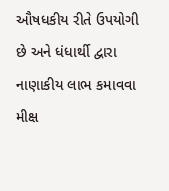ઔષધકીય રીતે ઉપયોગી છે અને ધંધાર્થી દ્વારા નાણાકીય લાભ કમાવવા મીક્ષ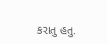કરાતુ હતુ.